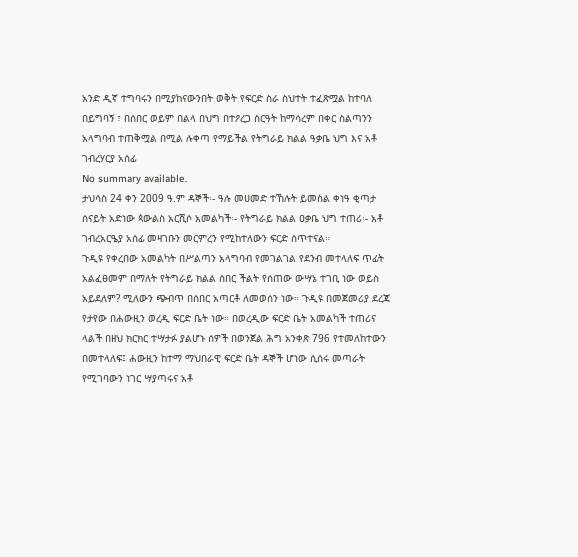አንድ ዲኛ ተግባሩን በሚያከናውንበት ወቅት የፍርድ ስራ ስህተት ተፈጽሟል ከተባለ በይግባኝ ፣ በሰበር ወይም በልላ በህግ በተዖረጋ ስርዓት ከማሳረም በቀር ስልጣንን አላግባብ ተጠቅሟል በሚል ሉቀጣ የማይችል የትግራይ ክልል ዓቃቤ ህግ እና አቶ ገብረሃርያ አሰፊ
No summary available.
ታህሳስ 24 ቀን 2009 ዓ.ም ዳኞች፡- ዓሉ መሀመድ ተኸሉት ይመስል ቀነዓ ቂጣታ ሰናይት አድነው ጳውልስ አርሺሶ አመልካች፡- የትግራይ ክልል ዐቃቤ ህግ ተጠሪ፡- አቶ ገብረአርዔያ አሰፊ መዛገቡን መርምረን የሚከተለውን ፍርድ ሰጥተናል።
ጉዲዩ የቀረበው አመልካት በሥልጣን አላግባብ የመገልገል የደንብ መተላለፍ ጥፊት አልፈፀመም በማለት የትግራይ ክልል ሰበር ችልት የሰጠው ውሣኔ ተገቢ ነው ወይስ አይደለም? ሚለውን ጭብጥ በሰበር አጣርቶ ለመወሰን ነው። ጉዲዩ በመጀመሪያ ደረጃ የታየው በሐውዚን ወረዲ ፍርድ ቤት ነው። በወረዲው ፍርድ ቤት አመልካች ተጠሪና ላልች በዘህ ክርክር ተሣታፉ ያልሆኑ ሰዎች በወንጀል ሕግ አንቀጽ 796 የተመለከተውን በመተላለፍ፤ ሐውዚን ከተማ ማህበራዊ ፍርድ ቤት ዳኞች ሆነው ሲሰሩ መጣራት የሚገባውን ነገር ሣያጣሩና አቶ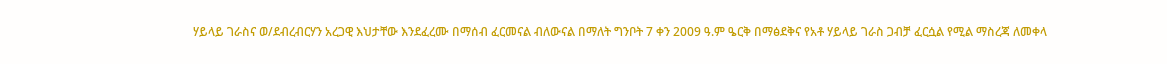ሃይላይ ገራስና ወ/ደብረብርሃን አረጋዊ እህታቸው እንደፈረሙ በማሰብ ፈርመናል ብለውናል በማለት ግንቦት 7 ቀን 2009 ዓ.ም ዔርቅ በማፅደቅና የአቶ ሃይላይ ገራስ ጋብቻ ፈርሷል የሚል ማስረጃ ለመቀላ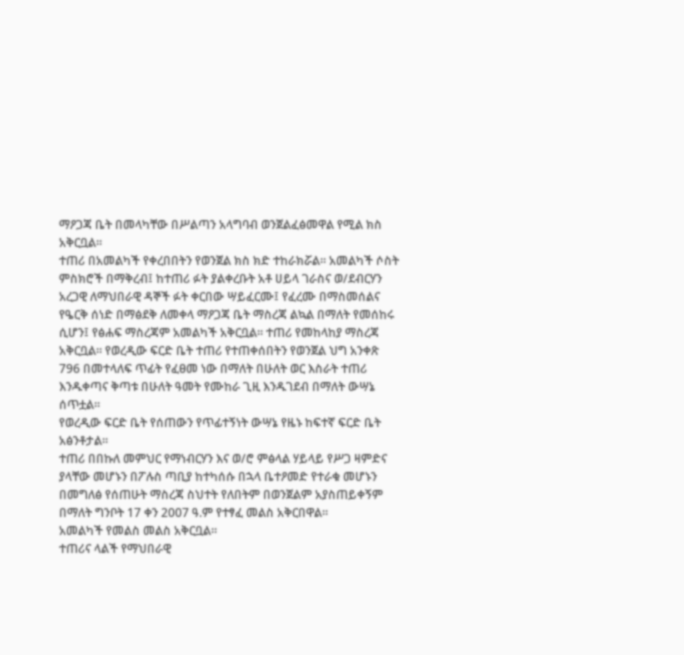ማዖጋጃ ቤት በመላካቸው በሥልጣን አላግባብ ወንጀልፈፅመዋል የሚል ክስ አቅርቧል።
ተጠሪ በአመልካች የቀረበበትን የወንጀል ክስ ክድ ተከራክሯል። አመልካች ሶስት ምስክሮች በማቅረብ፤ ከተጠሪ ፉት ያልቀረቡት አቶ ሀይላ ገራስና ወ/ደብርሃን አረጋዊ ለማህበራዊ ዳኞች ፉት ቀርበው ሣይፈርሙ፤ የፈረሙ በማስመሰልና የዔርቅ ሰነድ በማፅደቅ ለመቀላ ማዖጋጃ ቤት ማስረጃ ልኳል በማለት የመሰከሩ ሲሆን፤ የፅሐፍ ማስረጃም አመልካች አቅርቧል። ተጠሪ የመከላከያ ማስረጃ አቅርቧል። የወረዲው ፍርድ ቤት ተጠሪ የተጠቀሰበትን የወንጀል ህግ አንቀጽ 796 በመተላለፍ ጥፊት የፈፀመ ነው በማለት በሁለት ወር እስራት ተጠሪ እንዱቀጣና ቅጣቱ በሁለት ዓመት የሙከራ ጊዚ እንዱገደብ በማለት ውሣኔ ሰጥቷል።
የወረዲው ፍርድ ቤት የሰጠውን የጥፊተኝነት ውሣኔ የዜኑ ከፍተኛ ፍርድ ቤት አፅንቶታል።
ተጠሪ በበኩለ መምህር የማነብርሃን እና ወ/ሮ ምፅላል ሃይላይ የሥጋ ዛምድና ያላቸው መሆኑን በፖሉስ ጣቢያ ከተካሰሱ በኋላ ቤተዖመድ የተራቁ መሆኑን በመግለፅ የሰጠሁት ማስረጃ ስህተት የለበትም በወንጀልም አያስጠይቀኝም በማለት ግንቦት 17 ቀን 2007 ዓ.ም የተፃፈ መልስ አቅርበዋል።
አመልካች የመልስ መልስ አቅርቧል።
ተጠሪና ላልች የማህበራዊ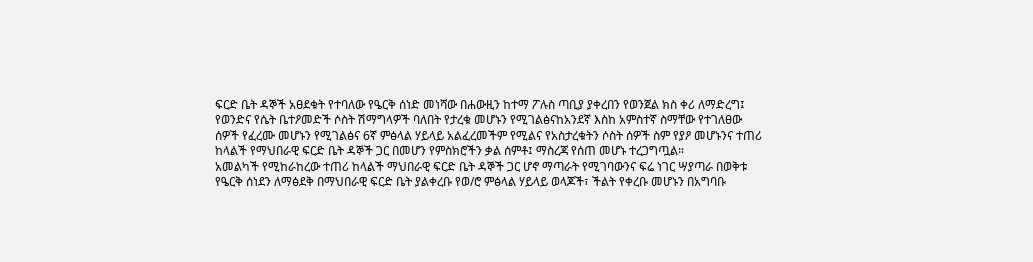ፍርድ ቤት ዳኞች አፀደቁት የተባለው የዔርቅ ሰነድ መነሻው በሐውዚን ከተማ ፖሉስ ጣቢያ ያቀረበን የወንጀል ክስ ቀሪ ለማድረግ፤ የወንድና የሴት ቤተዖመድች ሶስት ሽማግላዎች ባለበት የታረቁ መሆኑን የሚገልፅናከአንደኛ እስከ አምስተኛ ስማቸው የተገለፀው ሰዎች የፈረሙ መሆኑን የሚገልፅና 6ኛ ምፅላል ሃይላይ አልፈረመችም የሚልና የአስታረቁትን ሶስት ሰዎች ስም የያዖ መሆኑንና ተጠሪ ከላልች የማህበራዊ ፍርድ ቤት ዳኞች ጋር በመሆን የምስክሮችን ቃል ሰምቶ፤ ማስረጃ የሰጠ መሆኑ ተረጋግጧል።
አመልካች የሚከራከረው ተጠሪ ከላልች ማህበራዊ ፍርድ ቤት ዳኞች ጋር ሆኖ ማጣራት የሚገባውንና ፍሬ ነገር ሣያጣራ በወቅቱ የዔርቅ ሰነደን ለማፅደቅ በማህበራዊ ፍርድ ቤት ያልቀረቡ የወ/ሮ ምፅላል ሃይላይ ወላጆች፣ ችልት የቀረቡ መሆኑን በአግባቡ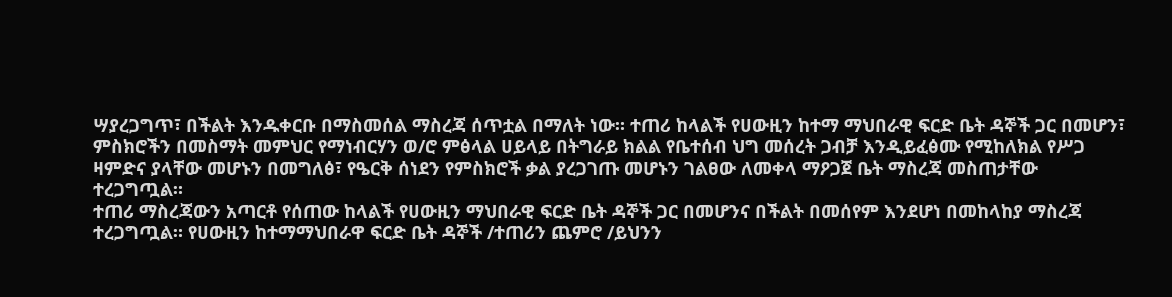ሣያረጋግጥ፣ በችልት እንዱቀርቡ በማስመሰል ማስረጃ ሰጥቷል በማለት ነው። ተጠሪ ከላልች የሀውዚን ከተማ ማህበራዊ ፍርድ ቤት ዳኞች ጋር በመሆን፣ ምስክሮችን በመስማት መምህር የማነብርሃን ወ/ሮ ምፅላል ሀይላይ በትግራይ ክልል የቤተሰብ ህግ መሰረት ጋብቻ እንዲይፈፅሙ የሚከለክል የሥጋ ዛምድና ያላቸው መሆኑን በመግለፅ፣ የዔርቅ ሰነደን የምስክሮች ቃል ያረጋገጡ መሆኑን ገልፀው ለመቀላ ማዖጋጀ ቤት ማስረጃ መስጠታቸው ተረጋግጧል።
ተጠሪ ማስረጃውን አጣርቶ የሰጠው ከላልች የሀውዚን ማህበራዊ ፍርድ ቤት ዳኞች ጋር በመሆንና በችልት በመሰየም እንደሆነ በመከላከያ ማስረጃ ተረጋግጧል። የሀውዚን ከተማማህበራዋ ፍርድ ቤት ዳኞች /ተጠሪን ጨምሮ /ይህንን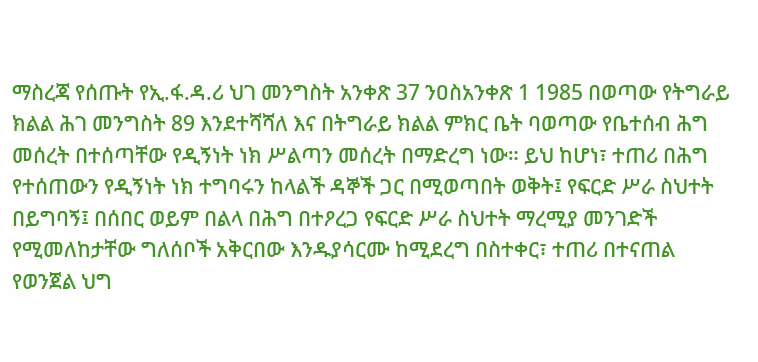ማስረጃ የሰጡት የኢ.ፋ.ዳ.ሪ ህገ መንግስት አንቀጽ 37 ንዐስአንቀጽ 1 1985 በወጣው የትግራይ ክልል ሕገ መንግስት 89 እንደተሻሻለ እና በትግራይ ክልል ምክር ቤት ባወጣው የቤተሰብ ሕግ መሰረት በተሰጣቸው የዲኝነት ነክ ሥልጣን መሰረት በማድረግ ነው። ይህ ከሆነ፣ ተጠሪ በሕግ የተሰጠውን የዲኝነት ነክ ተግባሩን ከላልች ዳኞች ጋር በሚወጣበት ወቅት፤ የፍርድ ሥራ ስህተት በይግባኝ፤ በሰበር ወይም በልላ በሕግ በተዖረጋ የፍርድ ሥራ ስህተት ማረሚያ መንገድች የሚመለከታቸው ግለሰቦች አቅርበው እንዱያሳርሙ ከሚደረግ በስተቀር፣ ተጠሪ በተናጠል የወንጀል ህግ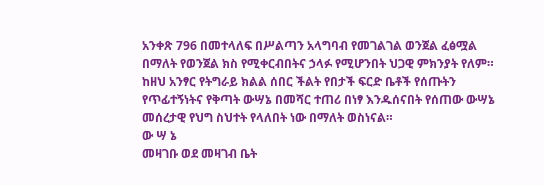አንቀጽ 796 በመተላለፍ በሥልጣን አላግባብ የመገልገል ወንጀል ፈፅሟል በማለት የወንጀል ክስ የሚቀርብበትና ኃላፉ የሚሆንበት ህጋዊ ምክንያት የለም።
ከዘህ አንፃር የትግራይ ክልል ሰበር ችልት የበታች ፍርድ ቤቶች የሰጡትን የጥፊተኝነትና የቅጣት ውሣኔ በመሻር ተጠሪ በነፃ እንዱሰናበት የሰጠው ውሣኔ መሰረታዊ የህግ ስህተት የላለበት ነው በማለት ወስነናል።
ው ሣ ኔ
መዛገቡ ወደ መዛገብ ቤት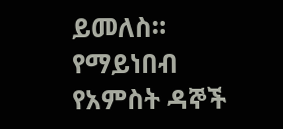ይመለስ። የማይነበብ የአምስት ዳኞች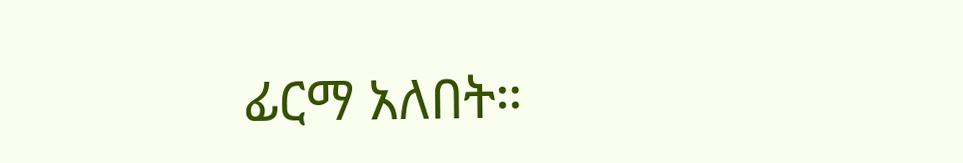ፊርማ አለበት።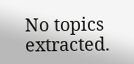No topics extracted.